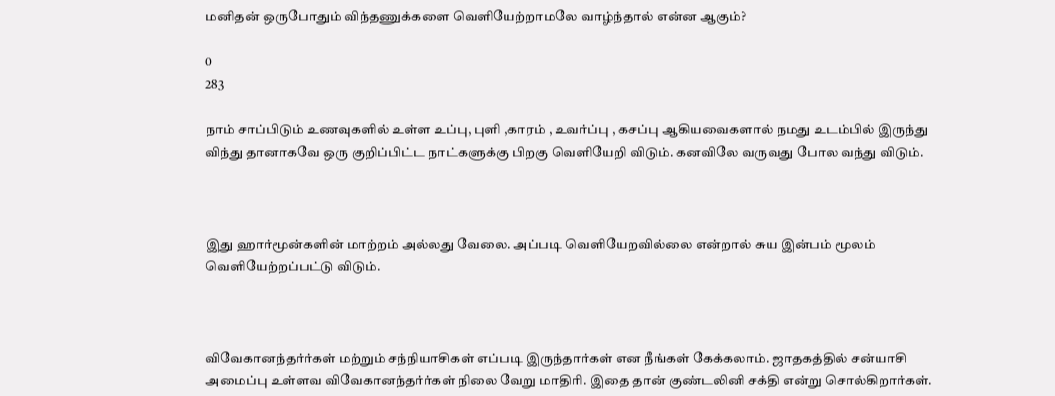மனிதன் ஒருபோதும் விந்தணுக்களை வெளியேற்றாமலே வாழ்ந்தால் என்ன ஆகும்?

0
283

நாம் சாப்பிடும் உணவுகளில் ‌உள்ள உப்பு, புளி ,காரம் , உவர்ப்பு , கசப்பு ஆகியவைகளால் நமது உடம்பில் இருந்து விந்து தானாகவே ஒரு குறிப்பிட்ட நாட்களுக்கு பிறகு வெளியேறி விடும். கனவிலே வருவது போல வந்து விடும்.



இது ஹார்மூன்களின் மாற்றம் அல்லது வேலை. அப்படி வெளியேறவில்லை என்றால் சுய இன்பம் மூலம் வெளியேற்றப்பட்டு விடும்.



விவேகானந்தர்ர்கள் மற்றும் சந்நியாசிகள் எப்படி இருந்தார்கள் என நீங்கள் கேக்கலாம். ஜாதகத்தில் சன்யாசி அமைப்பு உள்ளவ விவேகானந்தர்ர்கள் நிலை வேறு மாதிரி. இதை தான் குண்டலினி சக்தி என்று சொல்கிறார்கள்.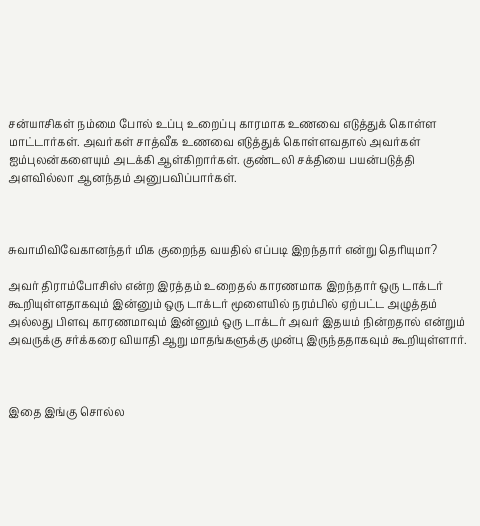சன்யாசிகள் நம்மை போல் உப்பு உறைப்பு காரமாக உணவை எடுத்துக் கொள்ள மாட்டார்கள். அவர்கள் சாத்வீக உணவை எடுத்துக் கொள்ளவதால் அவர்கள் ஐம்புலன்களையும் ‌அடக்கி ஆள்கிறார்கள். குண்டலி சக்தியை பயன்படுத்தி அளவில்லா ஆனந்தம் அனுபவிப்பார்கள்.



சுவாமி‌‌விவேகானந்தர் மிக குறைந்த வயதில் எப்படி இறந்தார் என்று தெரியுமா?

அவர் திராம்போசிஸ் என்ற இரத்தம் உறைதல் காரணமாக இறந்தார் ஒரு டாக்டர் கூறியுள்ளதாகவும் இன்னும் ஒரு டாக்டர் மூளையில் நரம்பில் ஏற்பட்ட அழுத்தம் அல்லது பிளவு காரணமாவும் இன்னும் ஒரு டாக்டர் அவர் இதயம் நின்றதால் என்றும் அவருக்கு சர்க்கரை வியாதி ஆறு மாதங்களுக்கு முன்பு இருந்ததாகவும் கூறியுள்ளார்.



இதை இங்கு சொல்ல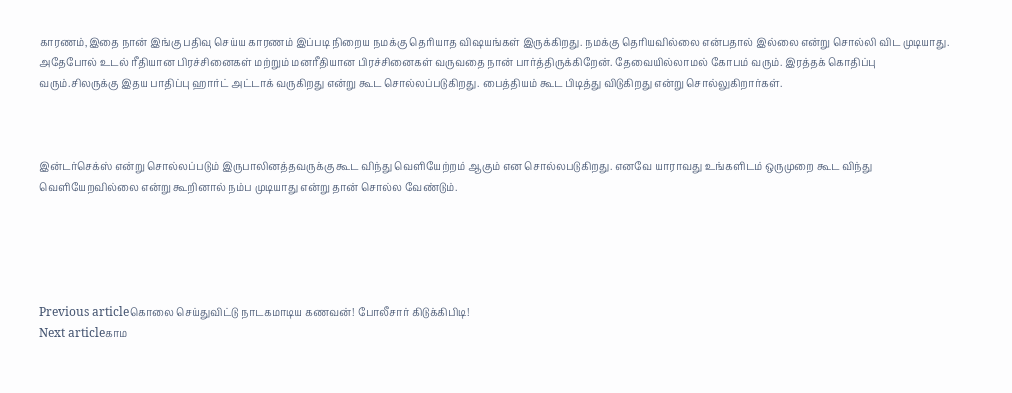காரணம்,இதை நான் இங்கு பதிவு செய்ய காரணம் இப்படி நிறைய நமக்கு தெரியாத விஷயங்கள் இருக்கிறது. நமக்கு தெரியவில்லை என்பதால் இல்லை என்று சொல்லி விட முடியாது. அதேபோல் உடல் ரீதியான பிரச்சினைகள் மற்றும் மனரீதியான பிரச்சினைகள் வருவதை நான் பார்த்திருக்கிறேன். தேவையில்லாமல் கோபம் வரும். இரத்தக் கொதிப்பு வரும்.சிலருக்கு இதய பாதிப்பு ஹார்ட் அட்டாக் வருகிறது என்று கூட சொல்லப்படுகிறது. பைத்தியம் கூட பிடித்து விடுகிறது என்று சொல்லுகிறார்கள்.



இன்டர்செக்ஸ் என்று சொல்லப்படும் இருபாலினத்தவருக்கு கூட விந்து வெளியேற்றம் ஆகும் என சொல்லபடுகிறது. எனவே யாராவது உங்களிடம் ஒருமுறை கூட விந்து வெளியேறவில்லை என்று கூறினால் நம்ப முடியாது என்று தான் சொல்ல வேண்டும்.





Previous articleகொலை செய்துவிட்டு நாடகமாடிய கணவன்! போலீசார் கிடுக்கிபிடி!
Next articleகாம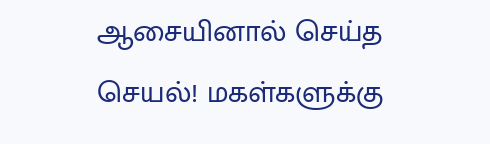ஆசையினால் செய்த செயல்! மகள்களுக்கு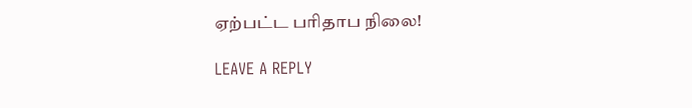ஏற்பட்ட பரிதாப நிலை!

LEAVE A REPLY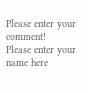Please enter your comment!
Please enter your name here